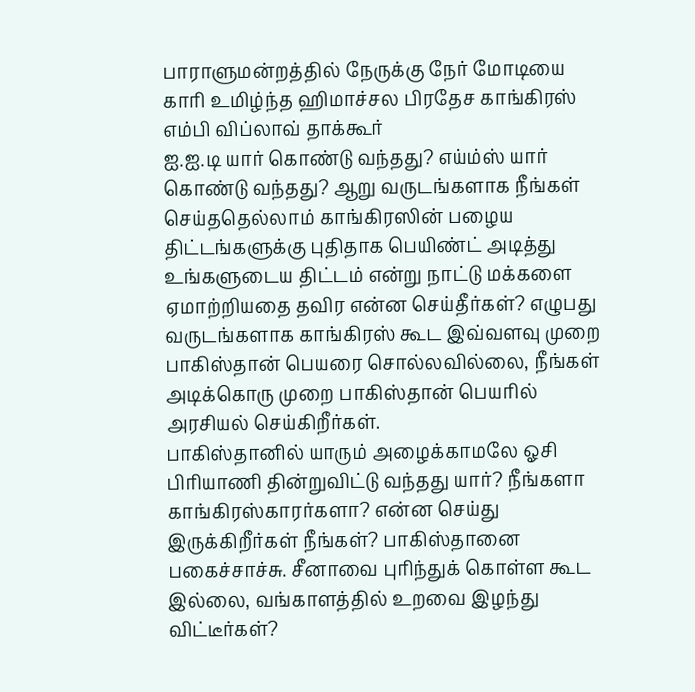பாராளுமன்றத்தில் நேருக்கு நேர் மோடியை காரி உமிழ்ந்த ஹிமாச்சல பிரதேச காங்கிரஸ் எம்பி விப்லாவ் தாக்கூர்
ஐ.ஐ.டி யார் கொண்டு வந்தது? எய்ம்ஸ் யார் கொண்டு வந்தது? ஆறு வருடங்களாக நீங்கள் செய்ததெல்லாம் காங்கிரஸின் பழைய திட்டங்களுக்கு புதிதாக பெயிண்ட் அடித்து உங்களுடைய திட்டம் என்று நாட்டு மக்களை ஏமாற்றியதை தவிர என்ன செய்தீர்கள்? எழுபது வருடங்களாக காங்கிரஸ் கூட இவ்வளவு முறை பாகிஸ்தான் பெயரை சொல்லவில்லை, நீங்கள் அடிக்கொரு முறை பாகிஸ்தான் பெயரில் அரசியல் செய்கிறீர்கள்.
பாகிஸ்தானில் யாரும் அழைக்காமலே ஓசி பிரியாணி தின்றுவிட்டு வந்தது யார்? நீங்களா காங்கிரஸ்காரர்களா? என்ன செய்து இருக்கிறீர்கள் நீங்கள்? பாகிஸ்தானை பகைச்சாச்சு. சீனாவை புரிந்துக் கொள்ள கூட இல்லை, வங்காளத்தில் உறவை இழந்து விட்டீர்கள்?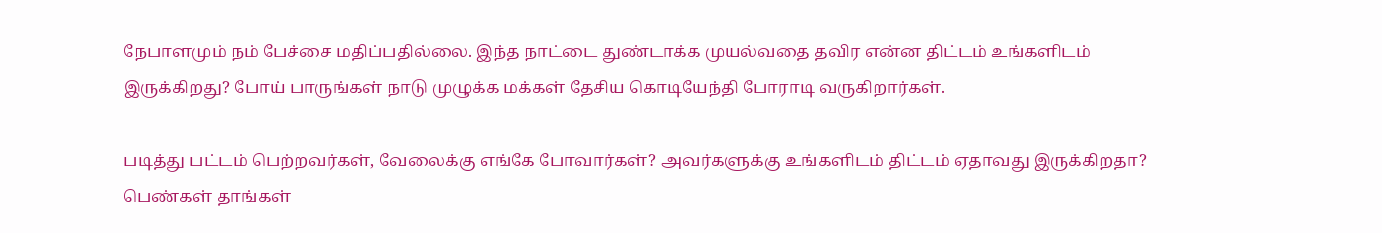நேபாளமும் நம் பேச்சை மதிப்பதில்லை. இந்த நாட்டை துண்டாக்க முயல்வதை தவிர என்ன திட்டம் உங்களிடம் இருக்கிறது? போய் பாருங்கள் நாடு முழுக்க மக்கள் தேசிய கொடியேந்தி போராடி வருகிறார்கள்.

படித்து பட்டம் பெற்றவர்கள், வேலைக்கு எங்கே போவார்கள்? அவர்களுக்கு உங்களிடம் திட்டம் ஏதாவது இருக்கிறதா? பெண்கள் தாங்கள்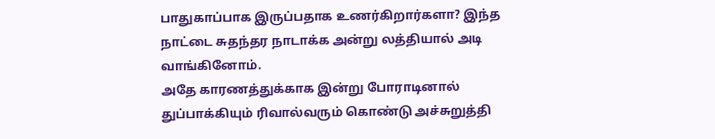பாதுகாப்பாக இருப்பதாக உணர்கிறார்களா? இந்த நாட்டை சுதந்தர நாடாக்க அன்று லத்தியால் அடி வாங்கினோம்.
அதே காரணத்துக்காக இன்று போராடினால் துப்பாக்கியும் ரிவால்வரும் கொண்டு அச்சுறுத்தி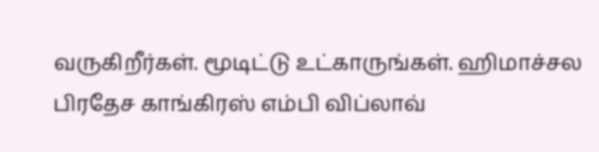வருகிறீர்கள். மூடிட்டு உட்காருங்கள். ஹிமாச்சல பிரதேச காங்கிரஸ் எம்பி விப்லாவ்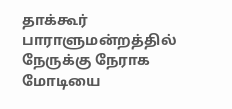தாக்கூர் பாராளுமன்றத்தில் நேருக்கு நேராக மோடியை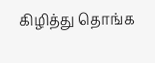கிழித்து தொங்க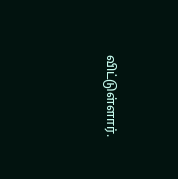விட்டுள்ளார்.